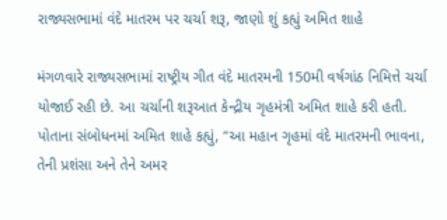રાજ્યસભામાં વંદે માતરમ પર ચર્ચા શરૂ, જાણો શું કહ્યું અમિત શાહે

મંગળવારે રાજ્યસભામાં રાષ્ટ્રીય ગીત વંદે માતરમની 150મી વર્ષગાંઠ નિમિત્તે ચર્ચા યોજાઈ રહી છે. આ ચર્ચાની શરૂઆત કેન્દ્રીય ગૃહમંત્રી અમિત શાહે કરી હતી. પોતાના સંબોધનમાં અમિત શાહે કહ્યું, “આ મહાન ગૃહમાં વંદે માતરમની ભાવના, તેની પ્રશંસા અને તેને અમર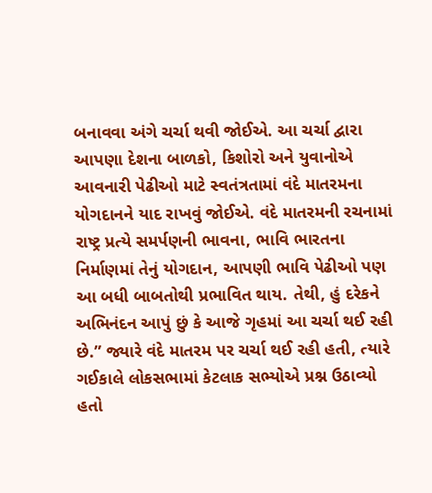બનાવવા અંગે ચર્ચા થવી જોઈએ. આ ચર્ચા દ્વારા આપણા દેશના બાળકો, કિશોરો અને યુવાનોએ આવનારી પેઢીઓ માટે સ્વતંત્રતામાં વંદે માતરમના યોગદાનને યાદ રાખવું જોઈએ. વંદે માતરમની રચનામાં રાષ્ટ્ર પ્રત્યે સમર્પણની ભાવના, ભાવિ ભારતના નિર્માણમાં તેનું યોગદાન, આપણી ભાવિ પેઢીઓ પણ આ બધી બાબતોથી પ્રભાવિત થાય. તેથી, હું દરેકને અભિનંદન આપું છું કે આજે ગૃહમાં આ ચર્ચા થઈ રહી છે.” જ્યારે વંદે માતરમ પર ચર્ચા થઈ રહી હતી, ત્યારે ગઈકાલે લોકસભામાં કેટલાક સભ્યોએ પ્રશ્ન ઉઠાવ્યો હતો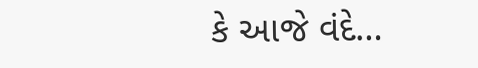કે આજે વંદે…